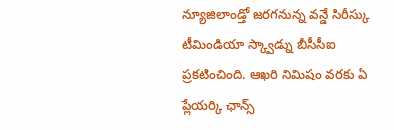న్యూజిలాండ్తో జరగనున్న వన్డే సిరీస్కు టీమిండియా స్క్వాడ్ను బీసీసీఐ ప్రకటించింది. ఆఖరి నిమిషం వరకు ఏ ప్లేయర్కి ఛాన్స్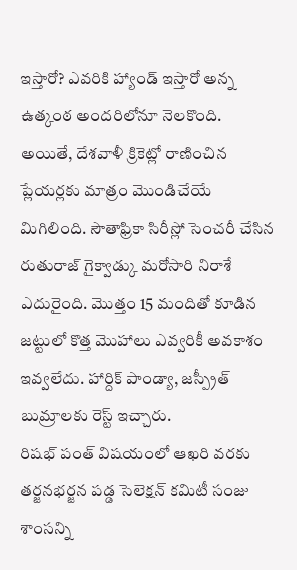ఇస్తారో? ఎవరికి హ్యాండ్ ఇస్తారో అన్న ఉత్కంఠ అందరిలోనూ నెలకొంది. అయితే, దేశవాళీ క్రికెట్లో రాణించిన ప్లేయర్లకు మాత్రం మొండిచేయే మిగిలింది. సౌతాఫ్రికా సిరీస్లో సెంచరీ చేసిన రుతురాజ్ గైక్వాడ్కు మరోసారి నిరాశే ఎదురైంది. మొత్తం 15 మందితో కూడిన జట్టులో కొత్త మొహాలు ఎవ్వరికీ అవకాశం ఇవ్వలేదు. హార్దిక్ పాండ్యా, జస్ప్రీత్ బుమ్రాలకు రెస్ట్ ఇచ్చారు.
రిషభ్ పంత్ విషయంలో ఆఖరి వరకు తర్జనభర్జన పడ్డ సెలెక్షన్ కమిటీ సంజు శాంసన్ని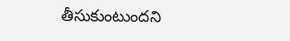తీసుకుంటుందని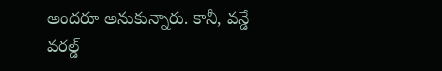అందరూ అనుకున్నారు. కానీ, వన్డే వరల్డ్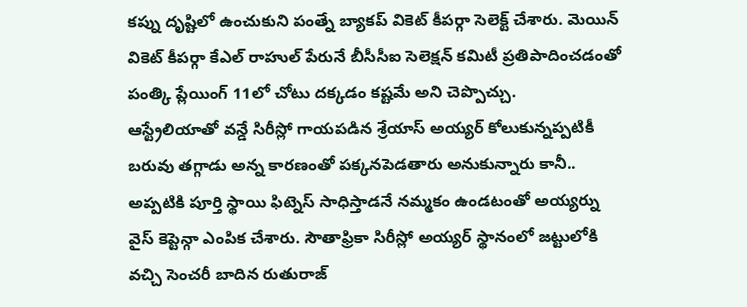కప్ను దృష్టిలో ఉంచుకుని పంత్నే బ్యాకప్ వికెట్ కీపర్గా సెలెక్ట్ చేశారు. మెయిన్ వికెట్ కీపర్గా కేఎల్ రాహుల్ పేరునే బీసీసీఐ సెలెక్షన్ కమిటీ ప్రతిపాదించడంతో పంత్కి ప్లేయింగ్ 11లో చోటు దక్కడం కష్టమే అని చెప్పొచ్చు.
ఆస్ట్రేలియాతో వన్డే సిరీస్లో గాయపడిన శ్రేయాస్ అయ్యర్ కోలుకున్నప్పటికీ బరువు తగ్గాడు అన్న కారణంతో పక్కనపెడతారు అనుకున్నారు కానీ.. అప్పటికి పూర్తి స్థాయి ఫిట్నెస్ సాధిస్తాడనే నమ్మకం ఉండటంతో అయ్యర్ను వైస్ కెప్టెన్గా ఎంపిక చేశారు. సౌతాఫ్రికా సిరీస్లో అయ్యర్ స్థానంలో జట్టులోకి వచ్చి సెంచరీ బాదిన రుతురాజ్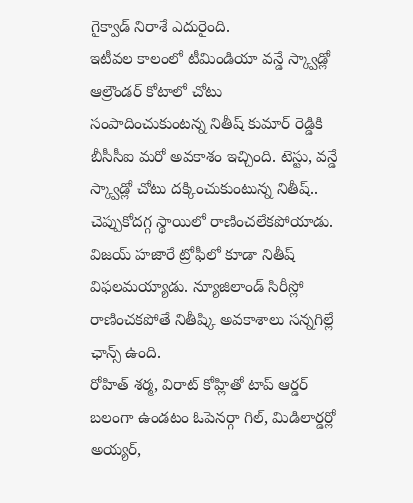గైక్వాడ్ నిరాశే ఎదురైంది.
ఇటీవల కాలంలో టీమిండియా వన్డే స్క్వాడ్లో ఆల్రౌండర్ కోటాలో చోటు సంపాదించుకుంటన్న నితీష్ కుమార్ రెడ్డికి బీసీసీఐ మరో అవకాశం ఇచ్చింది. టెస్టు, వన్డే స్క్వాడ్లో చోటు దక్కించుకుంటున్న నితీష్.. చెప్పుకోదగ్గ స్థాయిలో రాణించలేకపోయాడు. విజయ్ హజారే ట్రోఫీలో కూడా నితీష్ విఫలమయ్యాడు. న్యూజిలాండ్ సిరీస్లో రాణించకపోతే నితీష్కి అవకాశాలు సన్నగిల్లే ఛాన్స్ ఉంది.
రోహిత్ శర్మ, విరాట్ కోహ్లితో టాప్ ఆర్డర్ బలంగా ఉండటం ఓపెనర్గా గిల్, మిడిలార్డర్లో అయ్యర్,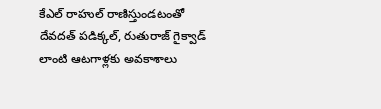కేఎల్ రాహుల్ రాణిస్తుండటంతో దేవదత్ పడిక్కల్, రుతురాజ్ గైక్వాడ్ లాంటి ఆటగాళ్లకు అవకాశాలు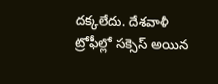దక్కలేదు. దేశవాళీ ట్రోఫీల్లో సక్సెస్ అయిన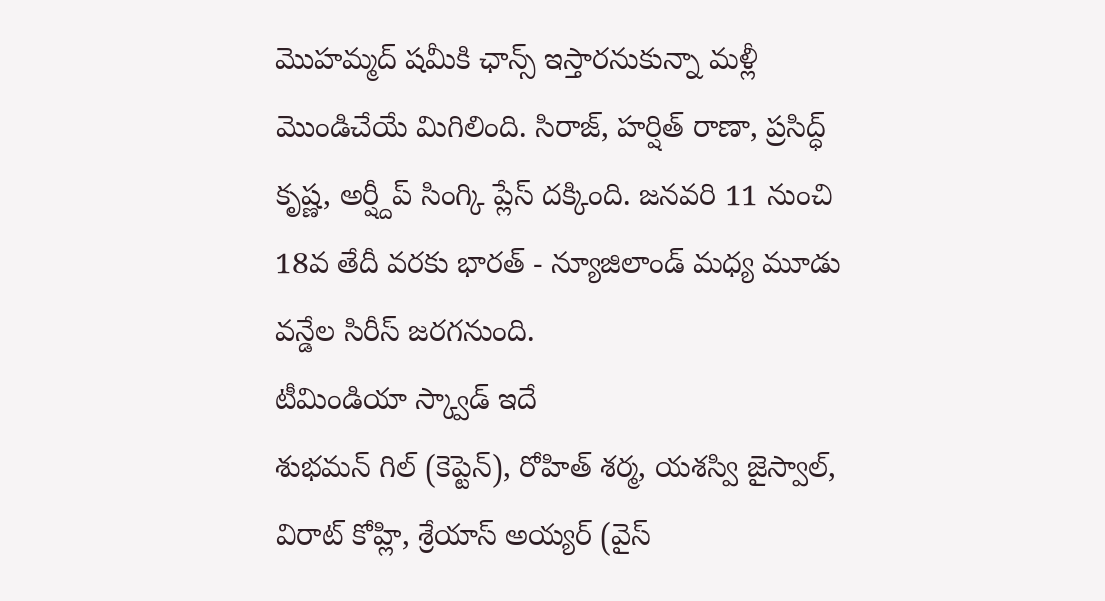మొహమ్మద్ షమీకి ఛాన్స్ ఇస్తారనుకున్నా మళ్లీ మొండిచేయే మిగిలింది. సిరాజ్, హర్షిత్ రాణా, ప్రసిద్ధ్ కృష్ణ, అర్ష్దీప్ సింగ్కి ప్లేస్ దక్కింది. జనవరి 11 నుంచి 18వ తేదీ వరకు భారత్ - న్యూజిలాండ్ మధ్య మూడు వన్డేల సిరీస్ జరగనుంది.
టీమిండియా స్క్వాడ్ ఇదే
శుభమన్ గిల్ (కెప్టెన్), రోహిత్ శర్మ, యశస్వి జైస్వాల్, విరాట్ కోహ్లి, శ్రేయాస్ అయ్యర్ (వైస్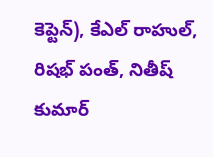కెప్టెన్), కేఎల్ రాహుల్, రిషభ్ పంత్, నితీష్ కుమార్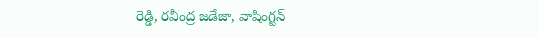రెడ్డి, రవీంద్ర జడేజా, వాషింగ్టన్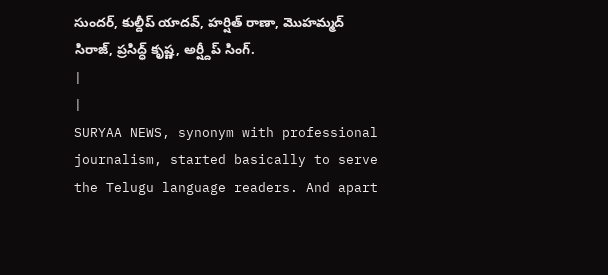సుందర్, కుల్దీప్ యాదవ్, హర్షిత్ రాణా, మొహమ్మద్ సిరాజ్, ప్రసిద్ధ్ కృష్ణ, అర్ష్దీప్ సింగ్.
|
|
SURYAA NEWS, synonym with professional journalism, started basically to serve the Telugu language readers. And apart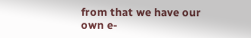from that we have our own e-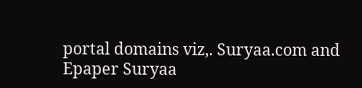portal domains viz,. Suryaa.com and Epaper Suryaa